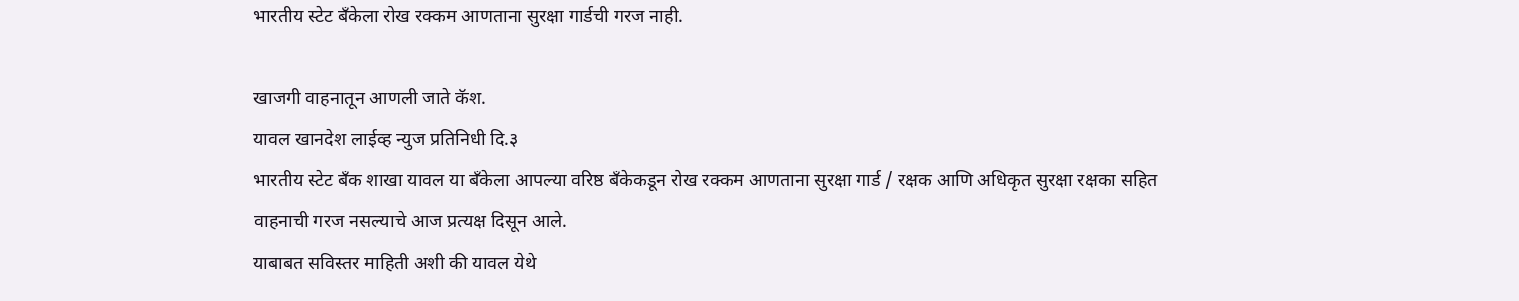भारतीय स्टेट बँकेला रोख रक्कम आणताना सुरक्षा गार्डची गरज नाही.

खाजगी वाहनातून आणली जाते कॅश.
यावल खानदेश लाईव्ह न्युज प्रतिनिधी दि.३
भारतीय स्टेट बँक शाखा यावल या बँकेला आपल्या वरिष्ठ बँकेकडून रोख रक्कम आणताना सुरक्षा गार्ड / रक्षक आणि अधिकृत सुरक्षा रक्षका सहित वाहनाची गरज नसल्याचे आज प्रत्यक्ष दिसून आले.
याबाबत सविस्तर माहिती अशी की यावल येथे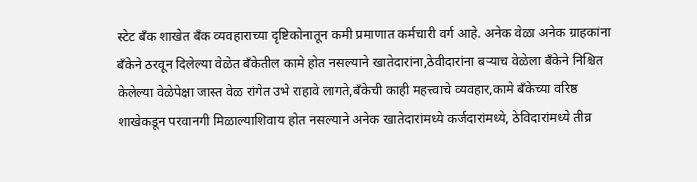स्टेट बँक शाखेत बँक व्यवहाराच्या दृष्टिकोनातून कमी प्रमाणात कर्मचारी वर्ग आहे. अनेक वेळा अनेक ग्राहकांना बँकेने ठरवून दिलेल्या वेळेत बँकेतील कामे होत नसल्याने खातेदारांना,ठेवीदारांना बऱ्याच वेळेला बँकेने निश्चित केलेल्या वेळेपेक्षा जास्त वेळ रांगेत उभे राहावे लागते,बँकेची काही महत्त्वाचे व्यवहार,कामे बँकेच्या वरिष्ठ शाखेकडून परवानगी मिळाल्याशिवाय होत नसल्याने अनेक खातेदारांमध्ये कर्जदारांमध्ये, ठेविदारांमध्ये तीव्र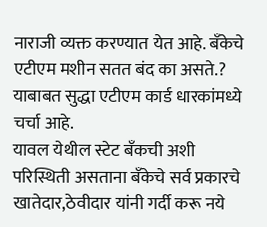नाराजी व्यक्त करण्यात येत आहे. बँकेचे एटीएम मशीन सतत बंद का असते.? याबाबत सुद्धा एटीएम कार्ड धारकांमध्ये चर्चा आहे.
यावल येथील स्टेट बँकची अशी परिस्थिती असताना बँकेचे सर्व प्रकारचे खातेदार,ठेवीदार यांनी गर्दी करू नये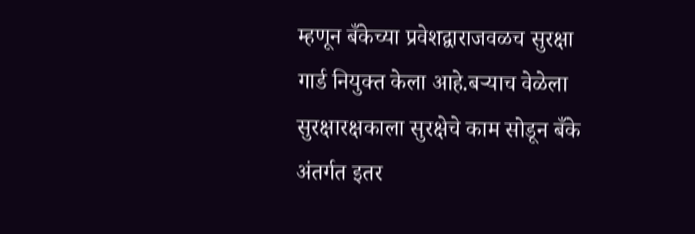म्हणून बँकेच्या प्रवेशद्वाराजवळच सुरक्षा गार्ड नियुक्त केला आहे.बऱ्याच वेळेला सुरक्षारक्षकाला सुरक्षेचे काम सोडून बँके अंतर्गत इतर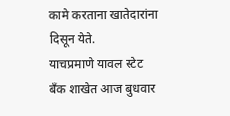कामे करताना खातेदारांना दिसून येते.
याचप्रमाणे यावल स्टेट बँक शाखेत आज बुधवार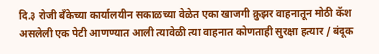दि.३ रोजी बँकेच्या कार्यालयीन सकाळच्या वेळेत एका खाजगी क्रुझर वाहनातून मोठी कॅश असलेली एक पेटी आणण्यात आली त्यावेळी त्या वाहनात कोणताही सुरक्षा हत्यार / बंदूक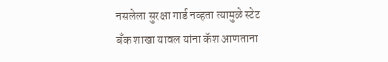नसलेला सुरक्षा गार्ड नव्हता त्यामुळे स्टेट बँक शाखा यावल यांना कॅश आणताना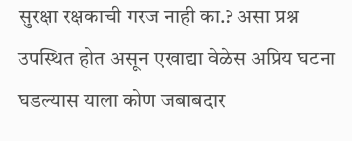सुरक्षा रक्षकाची गरज नाही का.? असा प्रश्न उपस्थित होत असून एखाद्या वेळेस अप्रिय घटना घडल्यास याला कोण जबाबदार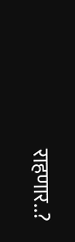राहणार..?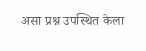असा प्रश्न उपस्थित केला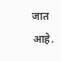जात आहे.